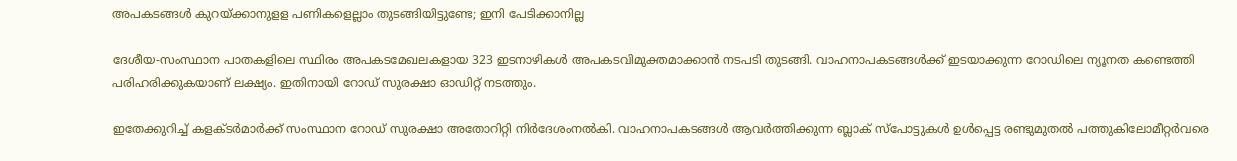അപകടങ്ങൾ കുറയ്ക്കാനുളള പണികളെല്ലാം തുടങ്ങിയിട്ടുണ്ടേ; ഇനി പേടിക്കാനില്ല

ദേശീയ-സംസ്ഥാന പാതകളിലെ സ്ഥിരം അപകടമേഖലകളായ 323 ഇടനാഴികള്‍ അപകടവിമുക്തമാക്കാന്‍ നടപടി തുടങ്ങി. വാഹനാപകടങ്ങള്‍ക്ക് ഇടയാക്കുന്ന റോഡിലെ ന്യൂനത കണ്ടെത്തി പരിഹരിക്കുകയാണ് ലക്ഷ്യം. ഇതിനായി റോഡ് സുരക്ഷാ ഓഡിറ്റ് നടത്തും.

ഇതേക്കുറിച്ച് കളക്ടര്‍മാര്‍ക്ക് സംസ്ഥാന റോഡ് സുരക്ഷാ അതോറിറ്റി നിര്‍ദേശംനല്‍കി. വാഹനാപകടങ്ങള്‍ ആവര്‍ത്തിക്കുന്ന ബ്ലാക് സ്‌പോട്ടുകള്‍ ഉള്‍പ്പെട്ട രണ്ടുമുതല്‍ പത്തുകിലോമീറ്റര്‍വരെ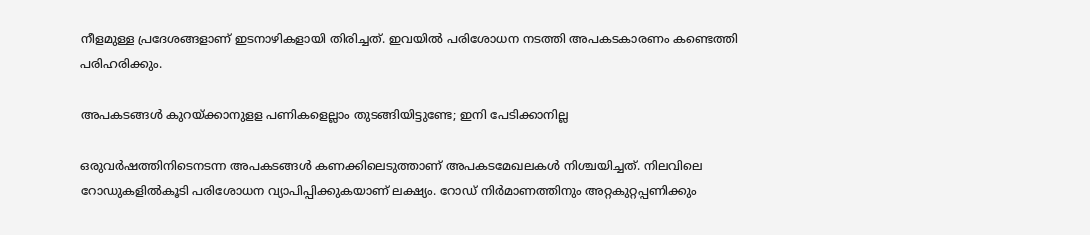നീളമുള്ള പ്രദേശങ്ങളാണ് ഇടനാഴികളായി തിരിച്ചത്. ഇവയില്‍ പരിശോധന നടത്തി അപകടകാരണം കണ്ടെത്തി പരിഹരിക്കും.

അപകടങ്ങൾ കുറയ്ക്കാനുളള പണികളെല്ലാം തുടങ്ങിയിട്ടുണ്ടേ; ഇനി പേടിക്കാനില്ല

ഒരുവര്‍ഷത്തിനിടെനടന്ന അപകടങ്ങള്‍ കണക്കിലെടുത്താണ് അപകടമേഖലകള്‍ നിശ്ചയിച്ചത്. നിലവിലെ റോഡുകളില്‍കൂടി പരിശോധന വ്യാപിപ്പിക്കുകയാണ് ലക്ഷ്യം. റോഡ് നിര്‍മാണത്തിനും അറ്റകുറ്റപ്പണിക്കും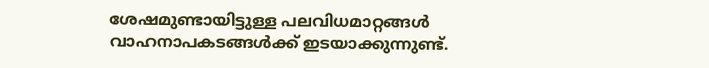ശേഷമുണ്ടായിട്ടുള്ള പലവിധമാറ്റങ്ങള്‍ വാഹനാപകടങ്ങള്‍ക്ക് ഇടയാക്കുന്നുണ്ട്.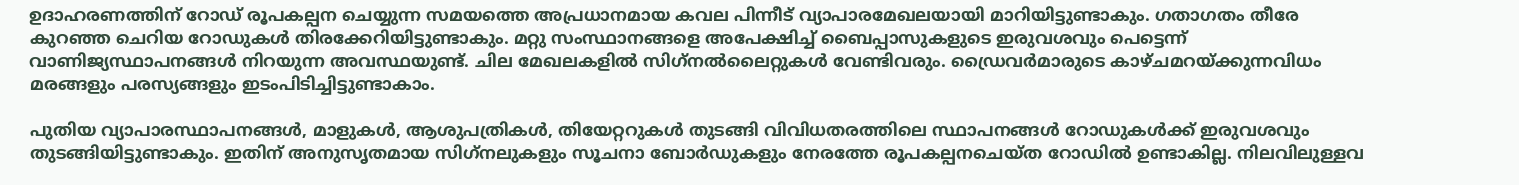ഉദാഹരണത്തിന് റോഡ് രൂപകല്പന ചെയ്യുന്ന സമയത്തെ അപ്രധാനമായ കവല പിന്നീട് വ്യാപാരമേഖലയായി മാറിയിട്ടുണ്ടാകും. ഗതാഗതം തീരേ കുറഞ്ഞ ചെറിയ റോഡുകള്‍ തിരക്കേറിയിട്ടുണ്ടാകും. മറ്റു സംസ്ഥാനങ്ങളെ അപേക്ഷിച്ച് ബൈപ്പാസുകളുടെ ഇരുവശവും പെട്ടെന്ന് വാണിജ്യസ്ഥാപനങ്ങള്‍ നിറയുന്ന അവസ്ഥയുണ്ട്. ചില മേഖലകളില്‍ സിഗ്‌നല്‍ലൈറ്റുകള്‍ വേണ്ടിവരും. ഡ്രൈവര്‍മാരുടെ കാഴ്ചമറയ്ക്കുന്നവിധം മരങ്ങളും പരസ്യങ്ങളും ഇടംപിടിച്ചിട്ടുണ്ടാകാം.

പുതിയ വ്യാപാരസ്ഥാപനങ്ങള്‍, മാളുകള്‍, ആശുപത്രികള്‍, തിയേറ്ററുകള്‍ തുടങ്ങി വിവിധതരത്തിലെ സ്ഥാപനങ്ങള്‍ റോഡുകള്‍ക്ക് ഇരുവശവും തുടങ്ങിയിട്ടുണ്ടാകും. ഇതിന് അനുസൃതമായ സിഗ്‌നലുകളും സൂചനാ ബോര്‍ഡുകളും നേരത്തേ രൂപകല്പനചെയ്ത റോഡില്‍ ഉണ്ടാകില്ല. നിലവിലുള്ളവ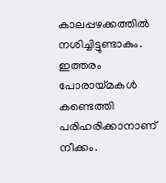കാലപ്പഴക്കത്തില്‍ നശിച്ചിട്ടുണ്ടാകും. ഇത്തരം പോരായ്മകള്‍ കണ്ടെത്തി പരിഹരിക്കാനാണ് നീക്കം.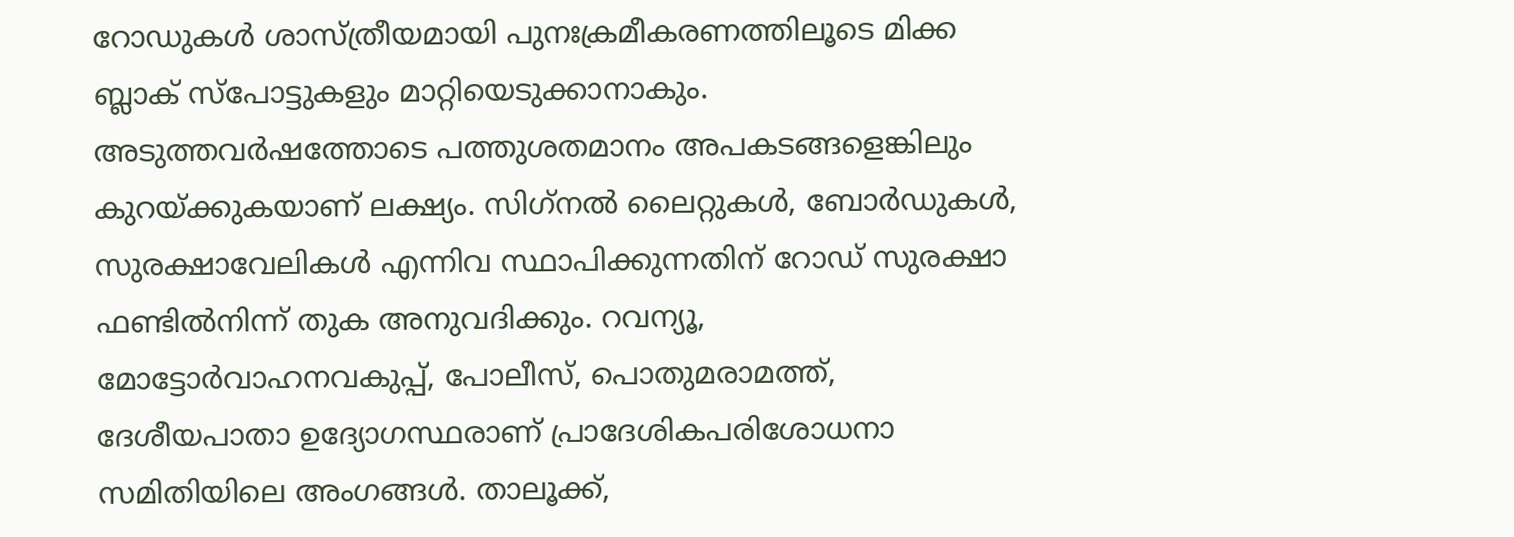റോഡുകള്‍ ശാസ്ത്രീയമായി പുനഃക്രമീകരണത്തിലൂടെ മിക്ക ബ്ലാക് സ്‌പോട്ടുകളും മാറ്റിയെടുക്കാനാകും. അടുത്തവര്‍ഷത്തോടെ പത്തുശതമാനം അപകടങ്ങളെങ്കിലും കുറയ്ക്കുകയാണ് ലക്ഷ്യം. സിഗ്‌നല്‍ ലൈറ്റുകള്‍, ബോര്‍ഡുകള്‍, സുരക്ഷാവേലികള്‍ എന്നിവ സ്ഥാപിക്കുന്നതിന് റോഡ് സുരക്ഷാ ഫണ്ടില്‍നിന്ന് തുക അനുവദിക്കും. റവന്യൂ, മോട്ടോര്‍വാഹനവകുപ്പ്, പോലീസ്, പൊതുമരാമത്ത്, ദേശീയപാതാ ഉദ്യോഗസ്ഥരാണ് പ്രാദേശികപരിശോധനാ സമിതിയിലെ അംഗങ്ങള്‍. താലൂക്ക്,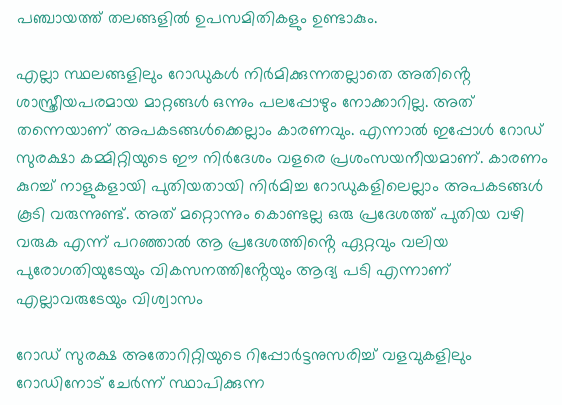പഞ്ചായത്ത് തലങ്ങളില്‍ ഉപസമിതികളും ഉണ്ടാകും.

എല്ലാ സ്ഥലങ്ങളിലും റോഡുകൾ നിർമിക്കുന്നതല്ലാതെ അതിൻ്റെ ശാസ്ത്രീയപരമായ മാറ്റങ്ങൾ ഒന്നും പലപ്പോഴും നോക്കാറില്ല. അത് തന്നെയാണ് അപകടങ്ങൾക്കെല്ലാം കാരണവും. എന്നാൽ ഇപ്പോൾ റോഡ് സുരക്ഷാ കമ്മിറ്റിയുടെ ഈ നിർദേശം വളരെ പ്രശംസയനീയമാണ്. കാരണം കുറച്ച് നാളുകളായി പുതിയതായി നിർമിച്ച റോഡുകളിലെല്ലാം അപകടങ്ങൾ കൂടി വരുന്നുണ്ട്. അത് മറ്റൊന്നും കൊണ്ടല്ല ഒരു പ്രദേശത്ത് പുതിയ വഴി വരുക എന്ന് പറഞ്ഞാൽ ആ പ്രദേശത്തിൻ്റെ ഏറ്റവും വലിയ പുരോഗതിയുടേയും വികസനത്തിൻ്റേയും ആദ്യ പടി എന്നാണ് എല്ലാവരുടേയും വിശ്വാസം

റോഡ് സുരക്ഷ അതോറിറ്റിയുടെ റിപ്പോർട്ടനുസരിച്ച് വളവുകളിലും റോഡിനോട് ചേർന്ന് സ്ഥാപിക്കുന്ന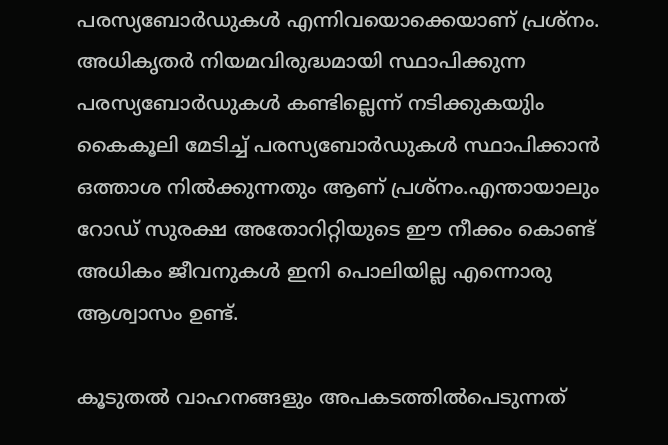പരസ്യബോർഡുകൾ എന്നിവയൊക്കെയാണ് പ്രശ്നം. അധികൃതർ നിയമവിരുദ്ധമായി സ്ഥാപിക്കുന്ന പരസ്യബോർഡുകൾ കണ്ടില്ലെന്ന് നടിക്കുകയുിം കൈകൂലി മേടിച്ച് പരസ്യബോർഡുകൾ സ്ഥാപിക്കാൻ ഒത്താശ നിൽക്കുന്നതും ആണ് പ്രശ്നം.എന്തായാലും റോഡ് സുരക്ഷ അതോറിറ്റിയുടെ ഈ നീക്കം കൊണ്ട് അധികം ജീവനുകൾ ഇനി പൊലിയില്ല എന്നൊരു ആശ്വാസം ഉണ്ട്.

കൂടുതൽ വാഹനങ്ങളും അപകടത്തിൽപെടുന്നത്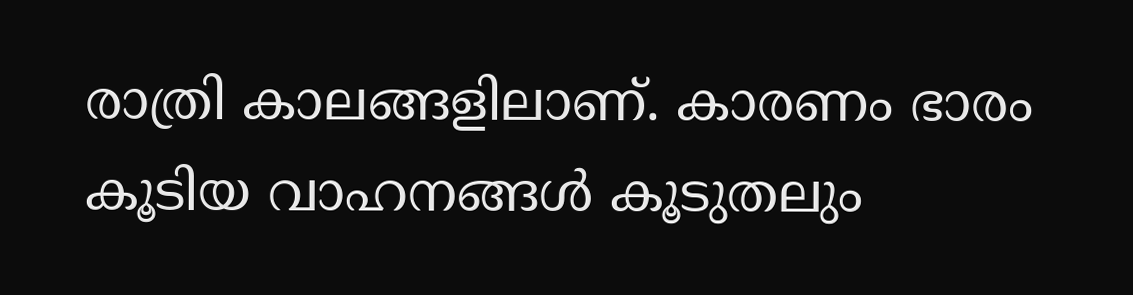രാത്രി കാലങ്ങളിലാണ്. കാരണം ഭാരം കൂടിയ വാഹനങ്ങൾ കൂടുതലും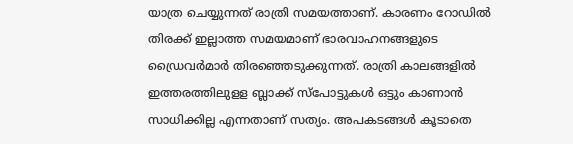യാത്ര ചെയ്യുന്നത് രാത്രി സമയത്താണ്. കാരണം റോഡിൽ തിരക്ക് ഇല്ലാത്ത സമയമാണ് ഭാരവാഹനങ്ങളുടെ ഡ്രൈവർമാർ തിരഞ്ഞെടുക്കുന്നത്. രാത്രി കാലങ്ങളിൽ ഇത്തരത്തിലുളള ബ്ലാക്ക് സ്പോട്ടുകൾ ഒട്ടും കാണാൻ സാധിക്കില്ല എന്നതാണ് സത്യം. അപകടങ്ങൾ കൂടാതെ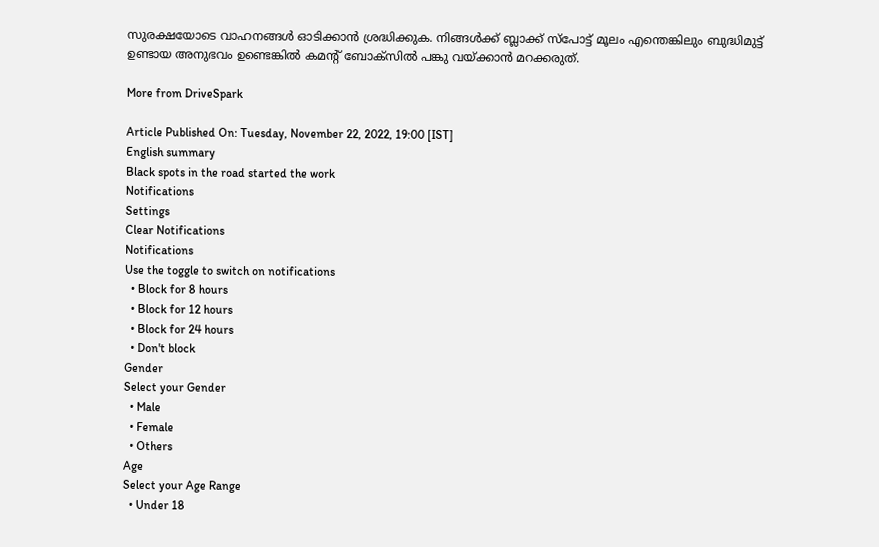സുരക്ഷയോടെ വാഹനങ്ങൾ ഓടിക്കാൻ ശ്രദ്ധിക്കുക. നിങ്ങൾക്ക് ബ്ലാക്ക് സ്പോട്ട് മൂലം എന്തെങ്കിലും ബുദ്ധിമുട്ട് ഉണ്ടായ അനുഭവം ഉണ്ടെങ്കിൽ കമൻ്റ് ബോക്സിൽ പങ്കു വയ്ക്കാൻ മറക്കരുത്.

More from DriveSpark

Article Published On: Tuesday, November 22, 2022, 19:00 [IST]
English summary
Black spots in the road started the work
Notifications
Settings
Clear Notifications
Notifications
Use the toggle to switch on notifications
  • Block for 8 hours
  • Block for 12 hours
  • Block for 24 hours
  • Don't block
Gender
Select your Gender
  • Male
  • Female
  • Others
Age
Select your Age Range
  • Under 18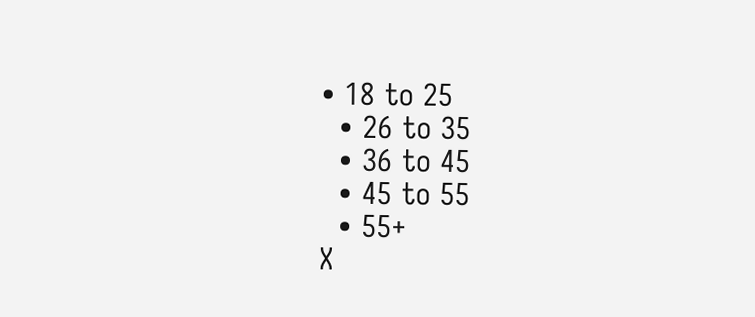• 18 to 25
  • 26 to 35
  • 36 to 45
  • 45 to 55
  • 55+
X